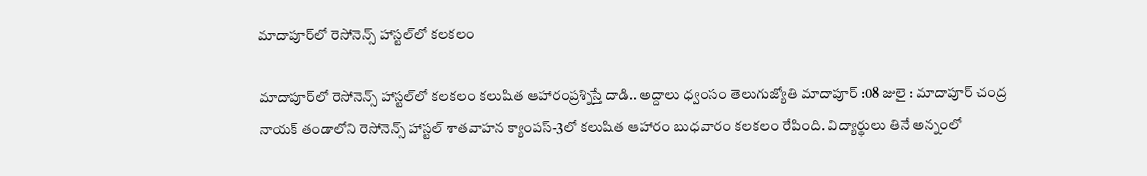మాదాపూర్‌లో రెసోనెన్స్ హాస్టల్‌లో కలకలం

మాదాపూర్‌లో రెసోనెన్స్ హాస్టల్‌లో కలకలం కలుషిత ఆహారంప్రశ్నిస్తే దాడి.. అద్దాలు ధ్వంసం తెలుగుజ్యోతి మాదాపూర్ :08 జులై : మాదాపూర్ చంద్ర నాయక్ తండాలోని రెసోనెన్స్ హాస్టల్ శాతవాహన క్యాంపస్-3లో కలుషిత ఆహారం బుధవారం కలకలం రేపింది. విద్యార్థులు తినే అన్నంలో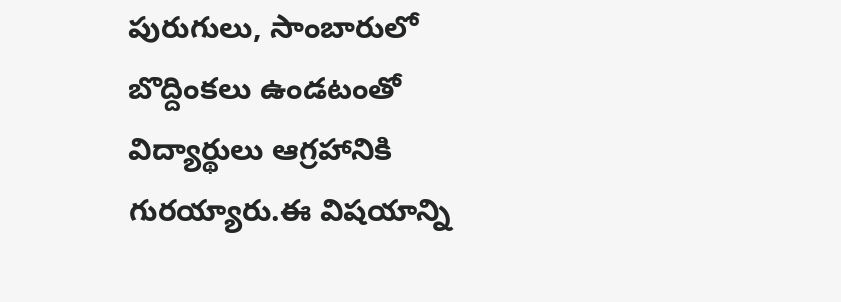పురుగులు, సాంబారులో బొద్దింకలు ఉండటంతో విద్యార్థులు ఆగ్రహానికి గురయ్యారు.ఈ విషయాన్ని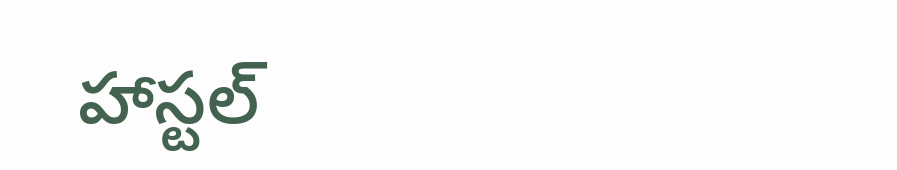హాస్టల్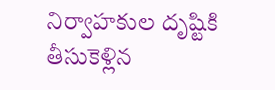నిర్వాహకుల దృష్టికి తీసుకెళ్లిన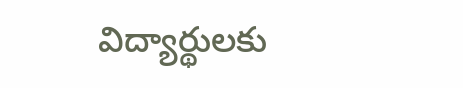విద్యార్థులకు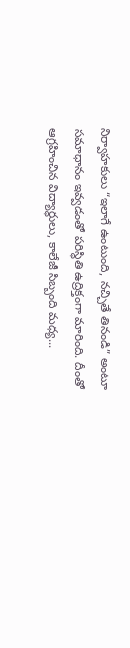నిర్వాహకులు “ఇలాగే ఉంటుంది, నచ్చితే తినండి” అంటూ సమాధానం ఇవ్వడంతో పరిస్థితి ఉద్రిక్తంగా మారింది. దీంతో ఆగ్రహించిన విద్యార్థులు, కాలేజీ సిబ్బంది మధ్య...